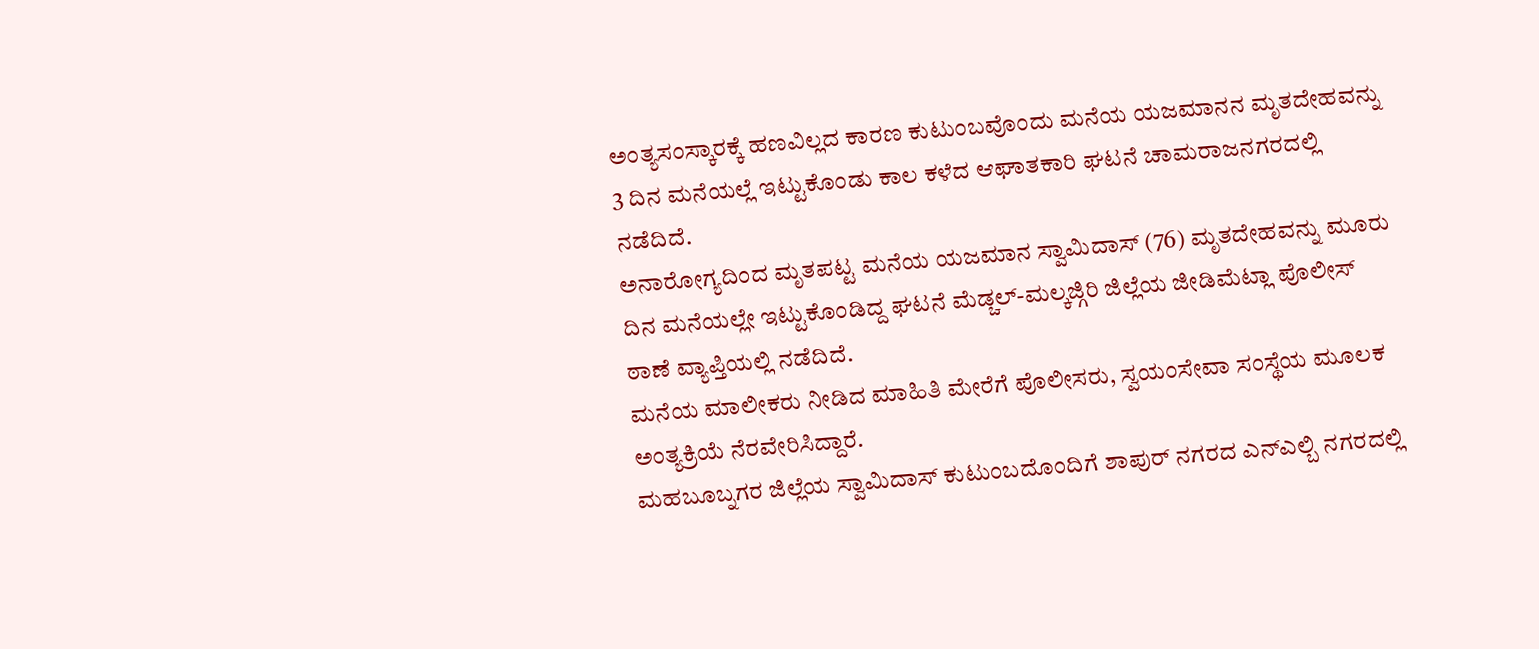ಅಂತ್ಯಸಂಸ್ಕಾರಕ್ಕೆ ಹಣವಿಲ್ಲದ ಕಾರಣ ಕುಟುಂಬವೊಂದು ಮನೆಯ ಯಜಮಾನನ ಮೃತದೇಹವನ್ನು 3 ದಿನ ಮನೆಯಲ್ಲೆ ಇಟ್ಟುಕೊಂಡು ಕಾಲ ಕಳೆದ ಆಘಾತಕಾರಿ ಘಟನೆ ಚಾಮರಾಜನಗರದಲ್ಲಿ ನಡೆದಿದೆ.
ಅನಾರೋಗ್ಯದಿಂದ ಮೃತಪಟ್ಟ ಮನೆಯ ಯಜಮಾನ ಸ್ವಾಮಿದಾಸ್ (76) ಮೃತದೇಹವನ್ನು ಮೂರು ದಿನ ಮನೆಯಲ್ಲೇ ಇಟ್ಟುಕೊಂಡಿದ್ದ ಘಟನೆ ಮೆಡ್ಚಲ್-ಮಲ್ಕಜ್ಗಿರಿ ಜಿಲ್ಲೆಯ ಜೀಡಿಮೆಟ್ಲಾ ಪೊಲೀಸ್ ಠಾಣೆ ವ್ಯಾಪ್ತಿಯಲ್ಲಿ ನಡೆದಿದೆ.
ಮನೆಯ ಮಾಲೀಕರು ನೀಡಿದ ಮಾಹಿತಿ ಮೇರೆಗೆ ಪೊಲೀಸರು, ಸ್ವಯಂಸೇವಾ ಸಂಸ್ಥೆಯ ಮೂಲಕ ಅಂತ್ಯಕ್ರಿಯೆ ನೆರವೇರಿಸಿದ್ದಾರೆ.
ಮಹಬೂಬ್ನಗರ ಜಿಲ್ಲೆಯ ಸ್ವಾಮಿದಾಸ್ ಕುಟುಂಬದೊಂದಿಗೆ ಶಾಪುರ್ ನಗರದ ಎನ್ಎಲ್ಬಿ ನಗರದಲ್ಲಿ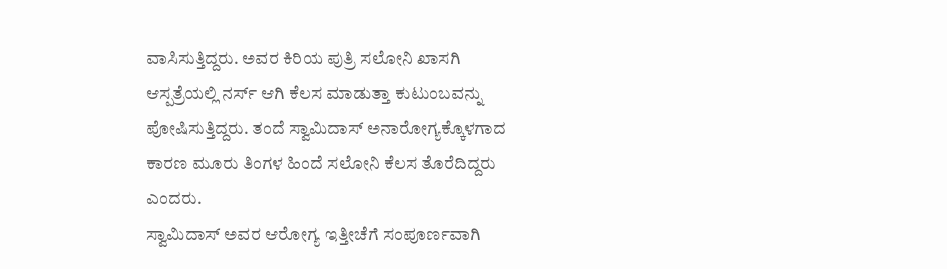ವಾಸಿಸುತ್ತಿದ್ದರು. ಅವರ ಕಿರಿಯ ಪುತ್ರಿ ಸಲೋನಿ ಖಾಸಗಿ ಆಸ್ಪತ್ರೆಯಲ್ಲಿ ನರ್ಸ್ ಆಗಿ ಕೆಲಸ ಮಾಡುತ್ತಾ ಕುಟುಂಬವನ್ನು ಪೋಷಿಸುತ್ತಿದ್ದರು. ತಂದೆ ಸ್ವಾಮಿದಾಸ್ ಅನಾರೋಗ್ಯಕ್ಕೊಳಗಾದ ಕಾರಣ ಮೂರು ತಿಂಗಳ ಹಿಂದೆ ಸಲೋನಿ ಕೆಲಸ ತೊರೆದಿದ್ದರು ಎಂದರು.
ಸ್ವಾಮಿದಾಸ್ ಅವರ ಆರೋಗ್ಯ ಇತ್ತೀಚೆಗೆ ಸಂಪೂರ್ಣವಾಗಿ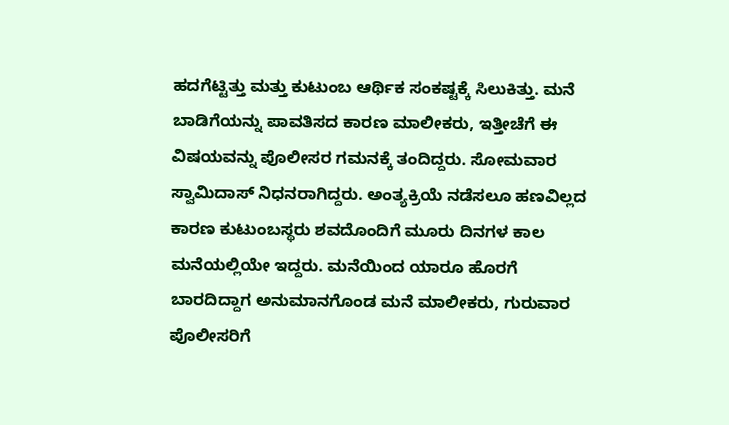ಹದಗೆಟ್ಟಿತ್ತು ಮತ್ತು ಕುಟುಂಬ ಆರ್ಥಿಕ ಸಂಕಷ್ಟಕ್ಕೆ ಸಿಲುಕಿತ್ತು. ಮನೆ ಬಾಡಿಗೆಯನ್ನು ಪಾವತಿಸದ ಕಾರಣ ಮಾಲೀಕರು, ಇತ್ತೀಚೆಗೆ ಈ ವಿಷಯವನ್ನು ಪೊಲೀಸರ ಗಮನಕ್ಕೆ ತಂದಿದ್ದರು. ಸೋಮವಾರ ಸ್ವಾಮಿದಾಸ್ ನಿಧನರಾಗಿದ್ದರು. ಅಂತ್ಯಕ್ರಿಯೆ ನಡೆಸಲೂ ಹಣವಿಲ್ಲದ ಕಾರಣ ಕುಟುಂಬಸ್ಥರು ಶವದೊಂದಿಗೆ ಮೂರು ದಿನಗಳ ಕಾಲ ಮನೆಯಲ್ಲಿಯೇ ಇದ್ದರು. ಮನೆಯಿಂದ ಯಾರೂ ಹೊರಗೆ ಬಾರದಿದ್ದಾಗ ಅನುಮಾನಗೊಂಡ ಮನೆ ಮಾಲೀಕರು, ಗುರುವಾರ ಪೊಲೀಸರಿಗೆ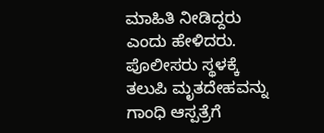ಮಾಹಿತಿ ನೀಡಿದ್ದರು ಎಂದು ಹೇಳಿದರು.
ಪೊಲೀಸರು ಸ್ಥಳಕ್ಕೆ ತಲುಪಿ ಮೃತದೇಹವನ್ನು ಗಾಂಧಿ ಆಸ್ಪತ್ರೆಗೆ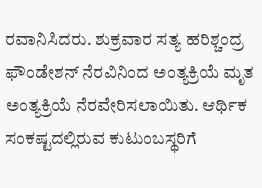ರವಾನಿಸಿದರು. ಶುಕ್ರವಾರ ಸತ್ಯ ಹರಿಶ್ಚಂದ್ರ ಫೌಂಡೇಶನ್ ನೆರವಿನಿಂದ ಅಂತ್ಯಕ್ರಿಯೆ ಮೃತ ಅಂತ್ಯಕ್ರಿಯೆ ನೆರವೇರಿಸಲಾಯಿತು. ಆರ್ಥಿಕ ಸಂಕಷ್ಟದಲ್ಲಿರುವ ಕುಟುಂಬಸ್ಥರಿಗೆ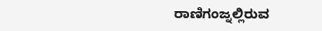ರಾಣಿಗಂಜ್ನಲ್ಲಿರುವ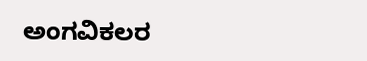ಅಂಗವಿಕಲರ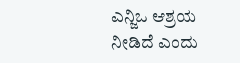ಎನ್ಜಿಒ ಆಶ್ರಯ ನೀಡಿದೆ ಎಂದು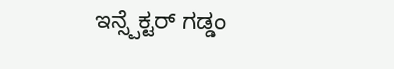ಇನ್ಸ್ಪೆಕ್ಟರ್ ಗಡ್ಡಂ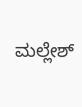ಮಲ್ಲೇಶ್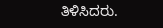ತಿಳಿಸಿದರು.